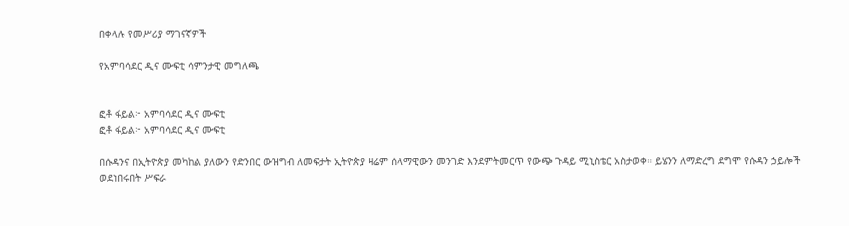በቀላሉ የመሥሪያ ማገናኛዎች

የአምባሳደር ዲና ሙፍቲ ሳምንታዊ መግለጫ


ፎቶ ፋይል፦ አምባሳደር ዲና ሙፍቲ
ፎቶ ፋይል፦ አምባሳደር ዲና ሙፍቲ

በሱዳንና በኢትዮጵያ መካከል ያለውን የድንበር ውዝግብ ለመፍታት ኢትዮጵያ ዛሬም ሰላማዊውን መንገድ እንደምትመርጥ የውጭ ጉዳይ ሚኒስቴር አስታወቀ። ይሄንን ለማድረግ ደግሞ የሱዳን ኃይሎች ወደነበሩበት ሥፍራ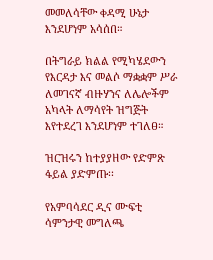መመለሳቸው ቀዳሚ ሁኔታ እንደሆነም አሳሰበ።

በትግራይ ክልል የሚካሄደውን የእርዳታ እና መልሶ ማቋቋም ሥራ ለመገናኛ ብዙሃንና ለሌሎችም አካላት ለማሳየት ዝግጅት እየተደረገ እንደሆነም ተገለፀ።

ዝርዝሩን ከተያያዘው የድምጽ ፋይል ያድምጡ፡፡

የአምባሳደር ዲና ሙፍቲ ሳምንታዊ መግለጫ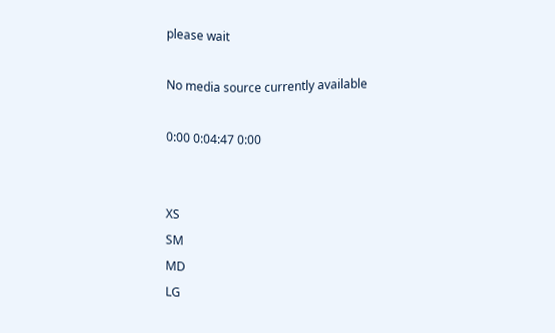please wait

No media source currently available

0:00 0:04:47 0:00


XS
SM
MD
LG